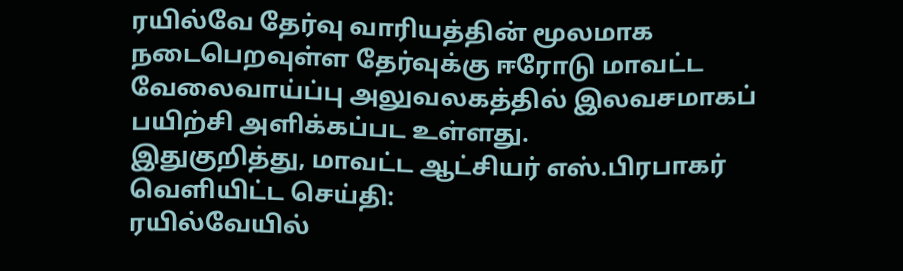ரயில்வே தேர்வு வாரியத்தின் மூலமாக நடைபெறவுள்ள தேர்வுக்கு ஈரோடு மாவட்ட வேலைவாய்ப்பு அலுவலகத்தில் இலவசமாகப் பயிற்சி அளிக்கப்பட உள்ளது.
இதுகுறித்து, மாவட்ட ஆட்சியர் எஸ்.பிரபாகர் வெளியிட்ட செய்தி:
ரயில்வேயில்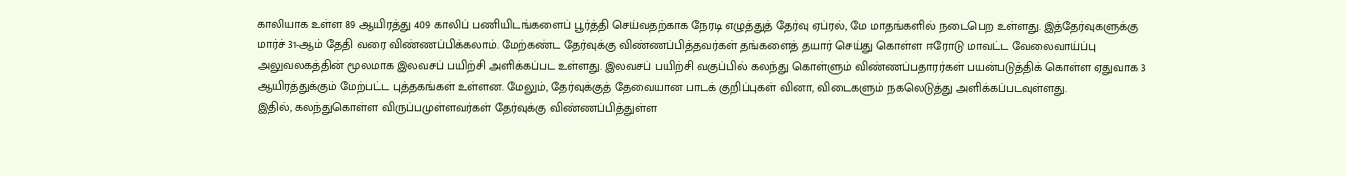காலியாக உள்ள 89 ஆயிரத்து 409 காலிப் பணியிடங்களைப் பூர்த்தி செய்வதற்காக நேரடி எழுத்துத் தேர்வு ஏப்ரல், மே மாதங்களில் நடைபெற உள்ளது. இத்தேர்வுகளுக்கு மார்ச் 31-ஆம் தேதி வரை விண்ணப்பிக்கலாம். மேற்கண்ட தேர்வுக்கு விண்ணப்பித்தவர்கள் தங்களைத் தயார் செய்து கொள்ள ஈரோடு மாவட்ட வேலைவாய்ப்பு அலுவலகத்தின் மூலமாக இலவசப் பயிற்சி அளிக்கப்பட உள்ளது. இலவசப் பயிற்சி வகுப்பில் கலந்து கொள்ளும் விண்ணப்பதாரர்கள் பயன்படுத்திக் கொள்ள ஏதுவாக 3 ஆயிரத்துக்கும் மேற்பட்ட புத்தகங்கள் உள்ளன. மேலும், தேர்வுக்குத் தேவையான பாடக் குறிப்புகள் வினா, விடைகளும் நகலெடுத்து அளிக்கப்படவுள்ளது.
இதில், கலந்துகொள்ள விருப்பமுள்ளவர்கள் தேர்வுக்கு விண்ணப்பித்துள்ள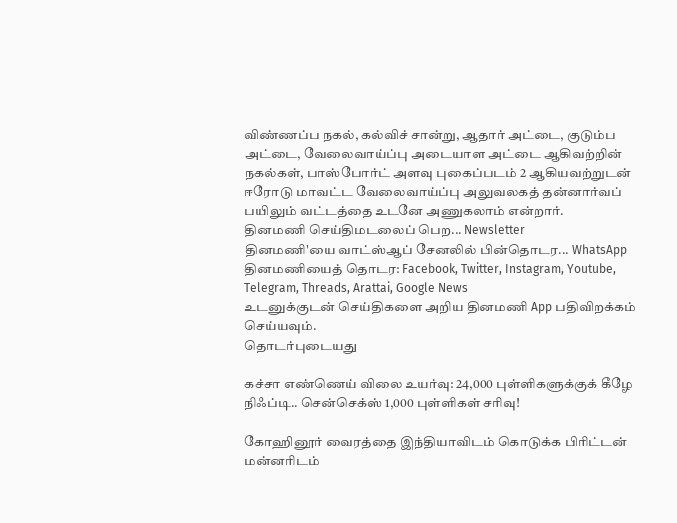விண்ணப்ப நகல், கல்விச் சான்று, ஆதார் அட்டை, குடும்ப அட்டை, வேலைவாய்ப்பு அடையாள அட்டை ஆகிவற்றின் நகல்கள், பாஸ்போர்ட் அளவு புகைப்படம் 2 ஆகியவற்றுடன் ஈரோடு மாவட்ட வேலைவாய்ப்பு அலுவலகத் தன்னார்வப் பயிலும் வட்டத்தை உடனே அணுகலாம் என்றார்.
தினமணி செய்திமடலைப் பெற... Newsletter
தினமணி'யை வாட்ஸ்ஆப் சேனலில் பின்தொடர... WhatsApp
தினமணியைத் தொடர: Facebook, Twitter, Instagram, Youtube, Telegram, Threads, Arattai, Google News
உடனுக்குடன் செய்திகளை அறிய தினமணி App பதிவிறக்கம் செய்யவும்.
தொடர்புடையது

கச்சா எண்ணெய் விலை உயர்வு: 24,000 புள்ளிகளுக்குக் கீழே நிஃப்டி.. சென்செக்ஸ் 1,000 புள்ளிகள் சரிவு!

கோஹினூர் வைரத்தை இந்தியாவிடம் கொடுக்க பிரிட்டன் மன்னரிடம்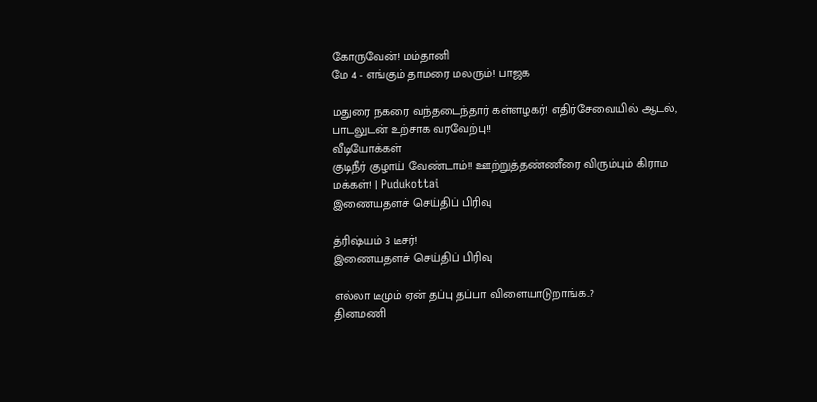கோருவேன்! மம்தானி
மே 4 - எங்கும் தாமரை மலரும்! பாஜக

மதுரை நகரை வந்தடைந்தார் கள்ளழகர்! எதிர்சேவையில் ஆடல், பாடலுடன் உற்சாக வரவேற்பு!!
வீடியோக்கள்
குடிநீர் குழாய் வேண்டாம்!! ஊற்றுத்தண்ணீரை விரும்பும் கிராம மக்கள்! | Pudukottai
இணையதளச் செய்திப் பிரிவு

த்ரிஷ்யம் 3 டீசர்!
இணையதளச் செய்திப் பிரிவு

எல்லா டீமும் ஏன் தப்பு தப்பா விளையாடுறாங்க..?
தினமணி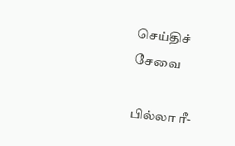செய்திச் சேவை

பில்லா ரீ-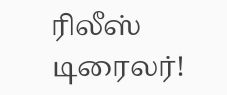ரிலீஸ் டிரைலர்!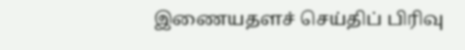இணையதளச் செய்திப் பிரிவு